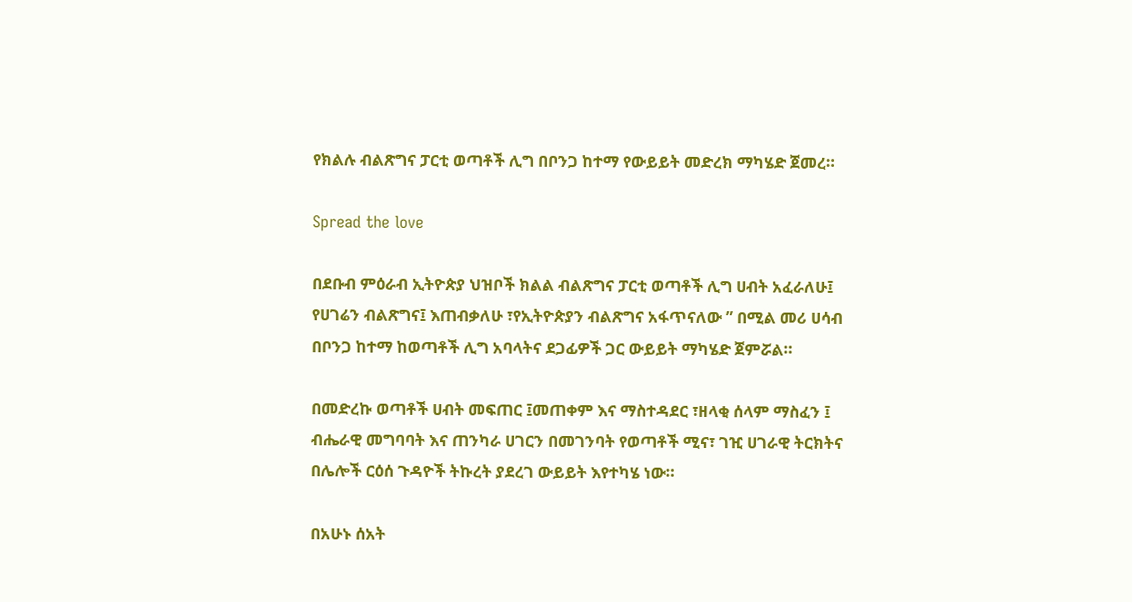የክልሉ ብልጽግና ፓርቲ ወጣቶች ሊግ በቦንጋ ከተማ የውይይት መድረክ ማካሄድ ጀመረ።

Spread the love

በደቡብ ምዕራብ ኢትዮጵያ ህዝቦች ክልል ብልጽግና ፓርቲ ወጣቶች ሊግ ሀብት አፈራለሁ፤ የሀገሬን ብልጽግና፤ እጠብቃለሁ ፣የኢትዮጵያን ብልጽግና አፋጥናለው ” በሚል መሪ ሀሳብ በቦንጋ ከተማ ከወጣቶች ሊግ አባላትና ደጋፊዎች ጋር ውይይት ማካሄድ ጀምሯል።

በመድረኩ ወጣቶች ሀብት መፍጠር ፤መጠቀም እና ማስተዳደር ፣ዘላቂ ሰላም ማስፈን ፤ ብሔራዊ መግባባት እና ጠንካራ ሀገርን በመገንባት የወጣቶች ሚና፣ ገዢ ሀገራዊ ትርክትና በሌሎች ርዕሰ ጉዳዮች ትኩረት ያደረገ ውይይት እየተካሄ ነው።

በአሁኑ ሰአት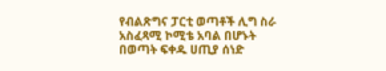የብልጽግና ፓርቲ ወጣቶች ሊግ ስራ አስፈጻሚ ኮሚቴ አባል በሆኑት በወጣት ፍቀዱ ሀጢያ ሰነድ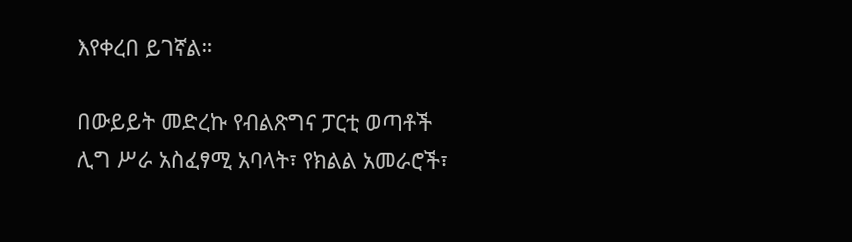እየቀረበ ይገኛል።

በውይይት መድረኩ የብልጽግና ፓርቲ ወጣቶች ሊግ ሥራ አስፈፃሚ አባላት፣ የክልል አመራሮች፣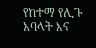የከተማ የሊጉ አባላት እና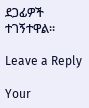ደጋፊዎች ተገኝተዋል።

Leave a Reply

Your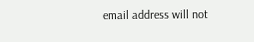email address will not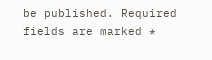be published. Required fields are marked *